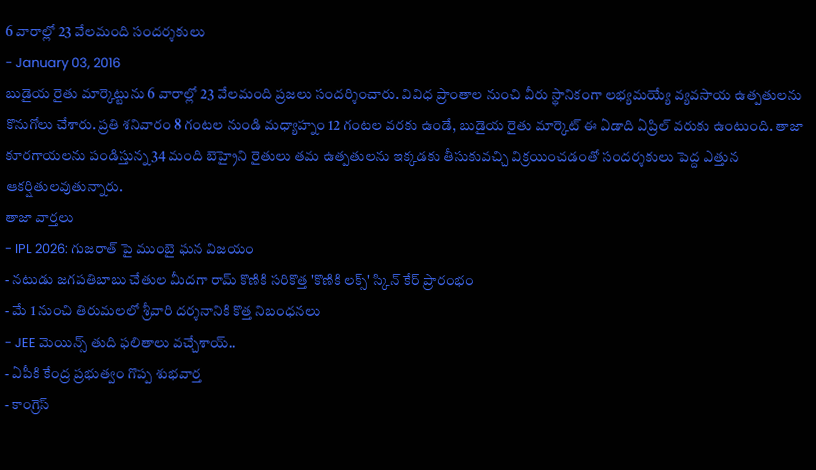6 వారాల్లో 23 వేలమంది సందర్శకులు
- January 03, 2016
బుడైయ రైతు మార్కెట్టును 6 వారాల్లో 23 వేలమంది ప్రజలు సందర్శించారు. వివిధ ప్రాంతాల నుంచి వీరు స్థానికంగా లభ్యమయ్యే వ్యవసాయ ఉత్పతులను కొనుగోలు చేశారు. ప్రతి శనివారం 8 గంటల నుండి మధ్యాహ్నం 12 గంటల వరకు ఉండే, బుడైయ రైతు మార్కెట్ ఈ ఏడాది ఏప్రిల్ వరుకు ఉంటుంది. తాజా కూరగాయలను పండిస్తున్న 34 మంది బెహ్రైని రైతులు తమ ఉత్పతులను ఇక్కడకు తీసుకువచ్చి విక్రయించడంతో సందర్శకులు పెద్ద ఎత్తున ఆకర్షితులవుతున్నారు.
తాజా వార్తలు
- IPL 2026: గుజరాత్ పై ముంబై ఘన విజయం
- నటుడు జగపతిబాబు చేతుల మీదగా రామ్ కొణికి సరికొత్త 'కొణికి లక్స్' స్కిన్ కేర్ ప్రారంభం
- మే 1 నుంచి తిరుమలలో శ్రీవారి దర్శనానికి కొత్త నిబంధనలు
- JEE మెయిన్స్ తుది ఫలితాలు వచ్చేశాయ్..
- ఏపీకి కేంద్ర ప్రభుత్వం గొప్ప శుభవార్త
- కాంగ్రెస్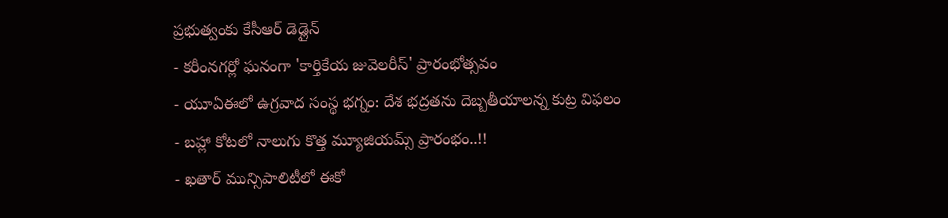ప్రభుత్వంకు కేసీఆర్ డెడ్లైన్
- కరీంనగర్లో ఘనంగా 'కార్తికేయ జువెలరీస్' ప్రారంభోత్సవం
- యూఏఈలో ఉగ్రవాద సంస్థ భగ్నం: దేశ భద్రతను దెబ్బతీయాలన్న కుట్ర విఫలం
- బహ్లా కోటలో నాలుగు కొత్త మ్యూజియమ్స్ ప్రారంభం..!!
- ఖతార్ మున్సిపాలిటీలో ఈకో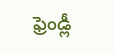ఫ్రెండ్లీ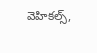వెహికల్స్,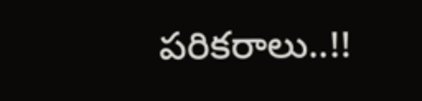పరికరాలు..!!